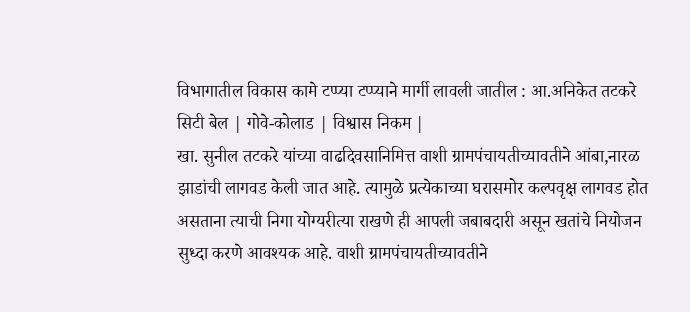विभागातील विकास कामे टप्प्या टप्प्याने मार्गी लावली जातील : आ.अनिकेत तटकरे
सिटी बेल | गोवे-कोलाड | विश्वास निकम |
खा. सुनील तटकरे यांच्या वाढदिवसानिमित्त वाशी ग्रामपंचायतीच्यावतीने आंबा,नारळ झाडांची लागवड केली जात आहे. त्यामुळे प्रत्येकाच्या घरासमोर कल्पवृक्ष लागवड होत असताना त्याची निगा योग्यरीत्या राखणे ही आपली जबाबदारी असून खतांचे नियोजन सुध्दा करणे आवश्यक आहे. वाशी ग्रामपंचायतीच्यावतीने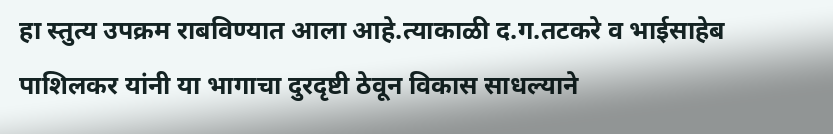हा स्तुत्य उपक्रम राबविण्यात आला आहे.त्याकाळी द.ग.तटकरे व भाईसाहेब पाशिलकर यांनी या भागाचा दुरदृष्टी ठेवून विकास साधल्याने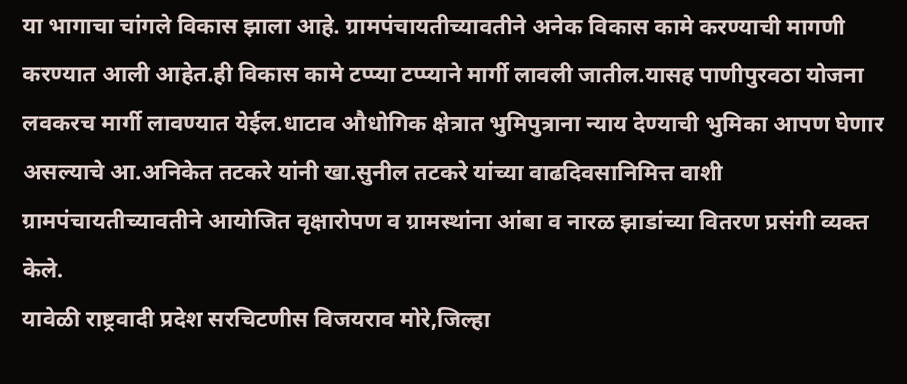या भागाचा चांगले विकास झाला आहे. ग्रामपंचायतीच्यावतीने अनेक विकास कामे करण्याची मागणी करण्यात आली आहेत.ही विकास कामे टप्प्या टप्प्याने मार्गी लावली जातील.यासह पाणीपुरवठा योजना लवकरच मार्गी लावण्यात येईल.धाटाव औधोगिक क्षेत्रात भुमिपुत्राना न्याय देण्याची भुमिका आपण घेणार असल्याचे आ.अनिकेत तटकरे यांनी खा.सुनील तटकरे यांच्या वाढदिवसानिमित्त वाशी ग्रामपंचायतीच्यावतीने आयोजित वृक्षारोपण व ग्रामस्थांना आंबा व नारळ झाडांच्या वितरण प्रसंगी व्यक्त केले.
यावेळी राष्ट्रवादी प्रदेश सरचिटणीस विजयराव मोरे,जिल्हा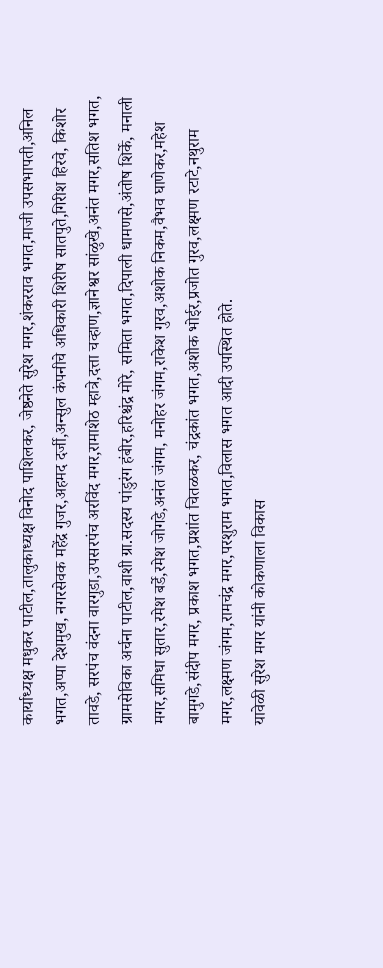कार्याध्यक्ष मधुकर पाटील,तालुकाध्यक्ष विनोद पाशिलकर, जेष्ठनेते सुरेश मगर,शंकरराव भगत,माजी उपसभापती,अनिल भगत,अप्पा देशमुख, नगरसेवक महेंद्र गुजर,अहमद दर्जी,अन्सुल कंपनीचे अधिकारी शिरीष सातपुते,गिरीश हिरवे, किशोर तावडे, सरपंच वंदना वारगुडा,उपसरपंच अरविंद मगर,रामाशेठ म्हात्रे,दत्ता चव्हाण,ज्ञानेश्वर सांळुखे,अनंत मगर,सतिश भगत, ग्रामसेविका अर्चना पाटील,वाशी ग्रा.सदस्य पांडुरंग हंबीर,हरिश्चंद्र मोरे, समिता भगत,दिपाली धामणसे,अंतोष शिर्के, मनाली मगर,समिधा सुतार,रमेश बर्डे,रमेश जोगडे,अनंत जंगम, मनोहर जंगम,राकेश गुरव,अशोक निकम,वैभव घाणेकर,महेश बामुगडे,संदीप मगर, प्रकाश भगत,प्रशांत चितळकर, चंद्रकांत भगत,अशोक भोईर,प्रजोत गुरव,लक्ष्मण रटाटे,नथुराम मगर,लक्ष्मण जंगम,रामचंद्र मगर,परशुराम भगत,विलास भगत आदी उपस्थित होते.
यावेळी सुरेश मगर यांनी कोकणाला विकास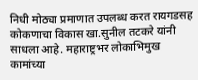निधी मोठ्या प्रमाणात उपलब्ध करत रायगडसह कोकणाचा विकास खा.सुनील तटकरे यांनी साधला आहे. महाराष्ट्रभर लोकाभिमुख कामांच्या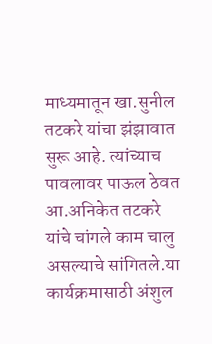माध्यमातून खा.सुनील तटकरे यांचा झंझावात सुरू आहे. त्यांच्याच पावलावर पाऊल ठेवत आ.अनिकेत तटकरे यांचे चांगले काम चालु असल्याचे सांगितले.या कार्यक्रमासाठी अंशुल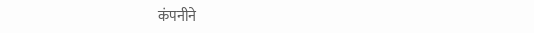कंपनीने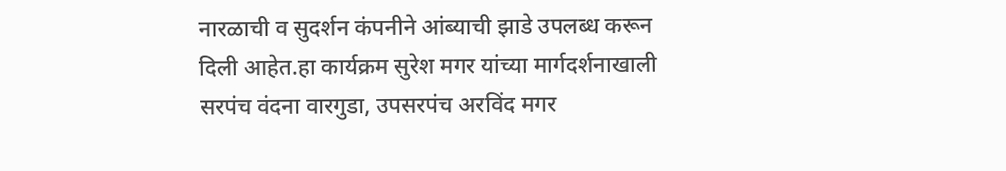नारळाची व सुदर्शन कंपनीने आंब्याची झाडे उपलब्ध करून दिली आहेत.हा कार्यक्रम सुरेश मगर यांच्या मार्गदर्शनाखाली सरपंच वंदना वारगुडा, उपसरपंच अरविंद मगर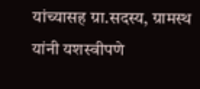यांच्यासह ग्रा.सदस्य, ग्रामस्थ यांनी यशस्वीपणे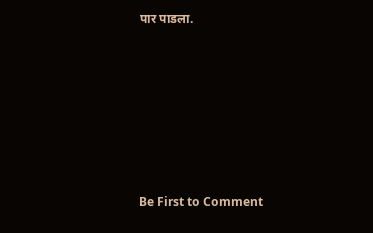पार पाडला.








Be First to Comment